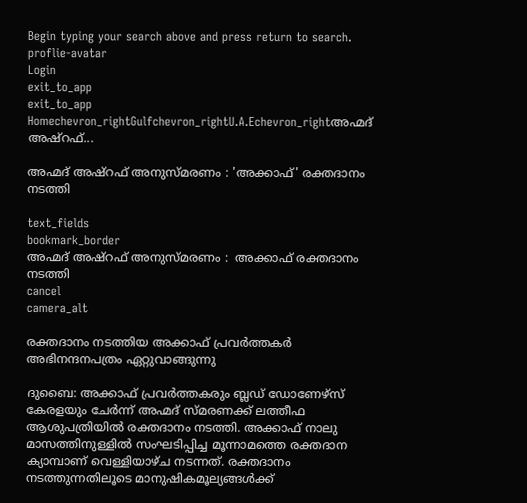Begin typing your search above and press return to search.
proflie-avatar
Login
exit_to_app
exit_to_app
Homechevron_rightGulfchevron_rightU.A.Echevron_rightഅഹ്മദ്‌ അഷ്റഫ്...

അഹ്മദ്‌ അഷ്റഫ് അനുസ്മരണം : 'അക്കാഫ്' രക്തദാനം നടത്തി

text_fields
bookmark_border
അഹ്മദ്‌ അഷ്റഫ് അനുസ്മരണം :  അക്കാഫ് രക്തദാനം നടത്തി
cancel
camera_alt

രക്തദാനം നടത്തിയ അക്കാഫ് പ്രവർത്തകർ അഭിനന്ദനപത്രം ഏറ്റുവാങ്ങുന്നു

ദുബൈ: അക്കാഫ് പ്രവർത്തകരും ബ്ലഡ് ഡോണേഴ്സ് കേരളയും ചേർന്ന് അഹ്മദ്‌ സ്മരണക്ക് ലത്തീഫ ആശുപത്രിയിൽ രക്തദാനം നടത്തി. അക്കാഫ് നാലു മാസത്തിനുള്ളിൽ സംഘടിപ്പിച്ച മൂന്നാമത്തെ രക്തദാന ക്യാമ്പാണ് വെള്ളിയാഴ്ച നടന്നത്. രക്തദാനം നടത്തുന്നതിലൂടെ മാനുഷികമൂല്യങ്ങൾക്ക്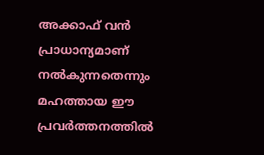അക്കാഫ് വൻ പ്രാധാന്യമാണ് നൽകുന്നതെന്നും മഹത്തായ ഈ പ്രവർത്തനത്തിൽ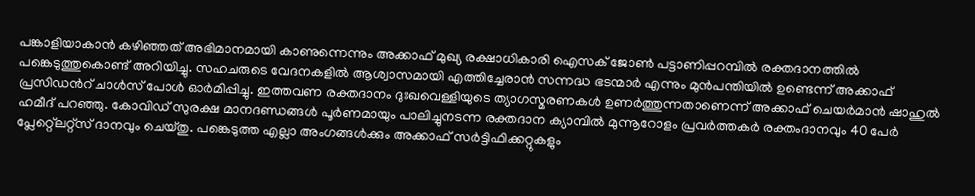പങ്കാളിയാകാൻ കഴിഞ്ഞത് അഭിമാനമായി കാണുന്നെന്നും അക്കാഫ് മുഖ്യ രക്ഷാധികാരി ഐസക് ജോൺ പട്ടാണിപ്പറമ്പിൽ രക്തദാനത്തിൽ പങ്കെടുത്തുകൊണ്ട് അറിയിച്ചു. സഹചരുടെ വേദനകളിൽ ആശ്വാസമായി എത്തിച്ചേരാൻ സന്നദ്ധ ഭടന്മാർ എന്നും മുൻപന്തിയിൽ ഉണ്ടെന്ന് അക്കാഫ് പ്രസിഡൻറ് ചാൾസ് പോൾ ഓർമിപ്പിച്ചു. ഇത്തവണ രക്തദാനം ദുഃഖവെള്ളിയുടെ ത്യാഗസ്മരണകൾ ഉണർത്തുന്നതാണെന്ന് അക്കാഫ് ചെയർമാൻ ഷാഹുൽ ഹമീദ് പറഞ്ഞു. കോവിഡ് സുരക്ഷ മാനദണ്ഡങ്ങൾ പൂർണമായും പാലിച്ചുനടന്ന രക്തദാന ക്യാമ്പിൽ മുന്നൂറോളം പ്രവർത്തകർ രക്തംദാനവും 40 പേർ പ്ലേറ്റ്ലെറ്റ്സ്‌ ദാനവും ചെയ്തു. പങ്കെടുത്ത എല്ലാ അംഗങ്ങൾക്കും അക്കാഫ് സർട്ടിഫിക്കറ്റുകളും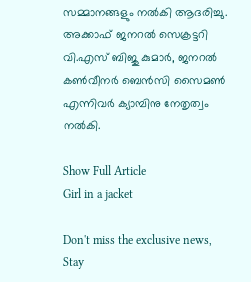സമ്മാനങ്ങളും നൽകി ആദരിച്ചു. അക്കാഫ് ജനറൽ സെക്രട്ടറി വി.എസ്‌ ബിജു കുമാർ, ജനറൽ കൺവീനർ ബെൻസി സൈമൺ എന്നിവർ ക്യാമ്പിനു നേതൃത്വം നൽകി.

Show Full Article
Girl in a jacket

Don't miss the exclusive news, Stay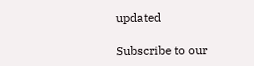updated

Subscribe to our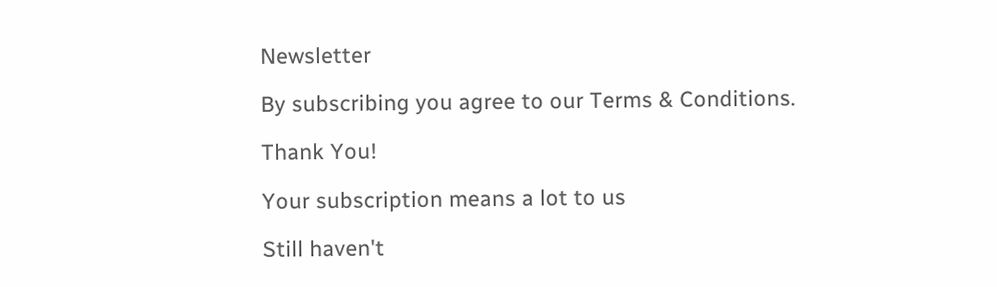Newsletter

By subscribing you agree to our Terms & Conditions.

Thank You!

Your subscription means a lot to us

Still haven't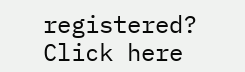registered? Click here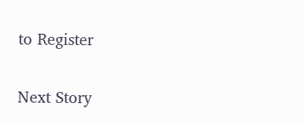to Register

Next Story